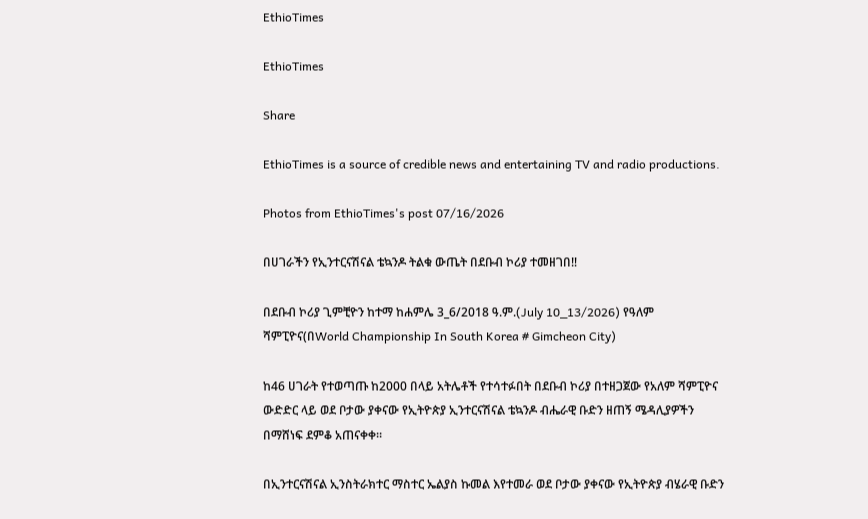EthioTimes

EthioTimes

Share

EthioTimes is a source of credible news and entertaining TV and radio productions.

Photos from EthioTimes's post 07/16/2026

በሀገራችን የኢንተርናሽናል ቴኳንዶ ትልቁ ውጤት በደቡብ ኮሪያ ተመዘገበ‼

በደቡብ ኮሪያ ጊምቺዮን ከተማ ከሐምሌ 3_6/2018 ዓ.ም.(July 10_13/2026) የዓለም ሻምፒዮና(በWorld Championship In South Korea # Gimcheon City)

ከ46 ሀገራት የተወጣጡ ከ2000 በላይ አትሌቶች የተሳተፉበት በደቡብ ኮሪያ በተዘጋጀው የአለም ሻምፒዮና ውድድር ላይ ወደ ቦታው ያቀናው የኢትዮጵያ ኢንተርናሽናል ቴኳንዶ ብሔራዊ ቡድን ዘጠኝ ሜዳሊያዎችን በማሸነፍ ደምቆ አጠናቀቀ።

በኢንተርናሽናል ኢንስትራክተር ማስተር ኤልያስ ኩመል እየተመራ ወደ ቦታው ያቀናው የኢትዮጵያ ብሄራዊ ቡድን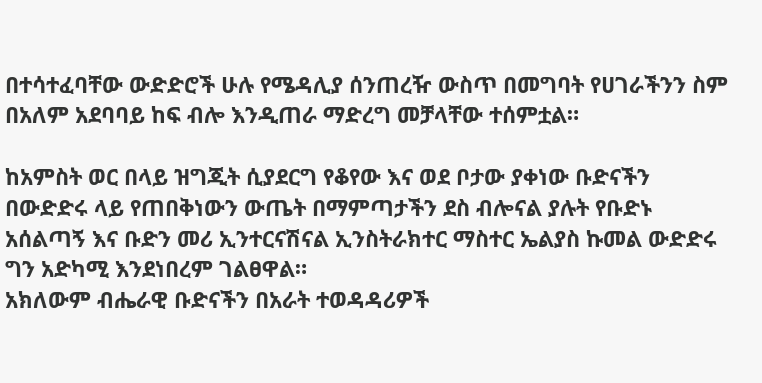በተሳተፈባቸው ውድድሮች ሁሉ የሜዳሊያ ሰንጠረዥ ውስጥ በመግባት የሀገራችንን ስም በአለም አደባባይ ከፍ ብሎ እንዲጠራ ማድረግ መቻላቸው ተሰምቷል።

ከአምስት ወር በላይ ዝግጂት ሲያደርግ የቆየው እና ወደ ቦታው ያቀነው ቡድናችን በውድድሩ ላይ የጠበቅነውን ውጤት በማምጣታችን ደስ ብሎናል ያሉት የቡድኑ አሰልጣኝ እና ቡድን መሪ ኢንተርናሽናል ኢንስትራክተር ማስተር ኤልያስ ኩመል ውድድሩ ግን አድካሚ እንደነበረም ገልፀዋል።
አክለውም ብሔራዊ ቡድናችን በአራት ተወዳዳሪዎች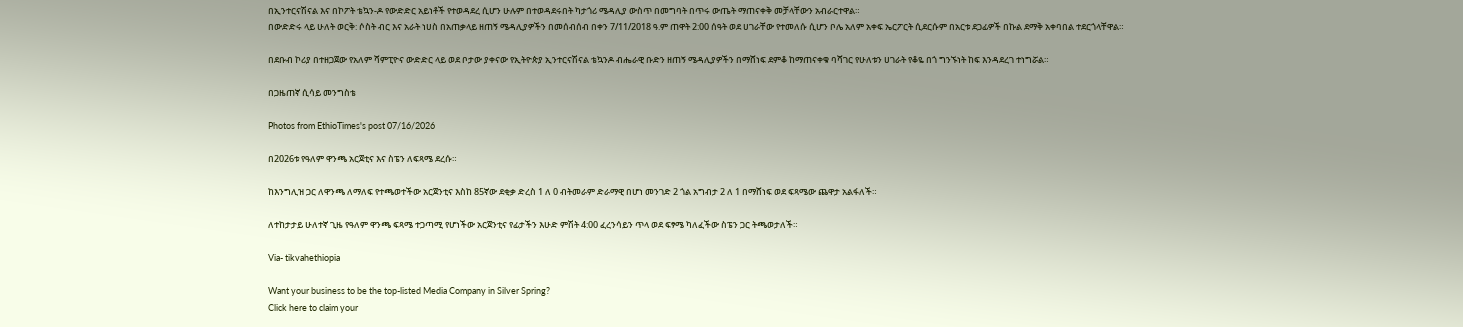በኢንተርናሽናል እና በኮፖት ቴኳን-ዶ የውድድር አይነቶች የተወዳደረ ሲሆን ሁሉም በተወዳደሩበት ካታጎሪ ሜዳሊያ ውስጥ በመግባት በጥሩ ውጤት ማጠናቀቅ መቻላቸውን አብራርተዋል።
በውድድሩ ላይ ሁለት ወርቅ: ሶስት ብር እና አራት ነሀስ በአጠቃላይ ዘጠኝ ሜዳሊያዎችን በመሰብሰብ በቀን 7/11/2018 ዓ.ም ጠዋት 2:00 ሰዓት ወደ ሀገራቸው የተመለሱ ሲሆን ቦሌ አለም አቀፍ ኤርፖርት ሲደርሱም በአርቱ ደጋፊዎች በኩል ደማቅ አቀባበል ተደርጎላቸዋል።

በደቡብ ኮሪያ በተዘጋጀው የአለም ሻምፒዮና ውድድር ላይ ወደ ቦታው ያቀናው የኢትዮጵያ ኢንተርናሽናል ቴኳንዶ ብሔራዊ ቡድን ዘጠኝ ሜዳሊያዎችን በማሸነፍ ደምቆ ከማጠናቀቁ ባሻገር የሁለቱን ሀገራት የቆዬ በጎ ግንኙነት ከፍ እንዳደረገ ተነግሯል።

በጋዜጠኛ ሲሳይ መንግስቴ

Photos from EthioTimes's post 07/16/2026

በ2026ቱ የዓለም ዋንጫ አርጀቲና እና ስፔን ለፍጻሜ ደረሱ።

ከእንግሊዝ ጋር ለዋንጫ ለማለፍ የተጫወተችው አርጀንቲና እስከ 85ኛው ደቂቃ ድረስ 1 ለ 0 ብትመራም ድራማዊ በሆነ መንገድ 2 ጎል አግብታ 2 ለ 1 በማሸነፍ ወደ ፍጻሜው ጨዋታ አልፋለች።

ለተከታታይ ሁለተኛ ጊዜ የዓለም ዋንጫ ፍጻሜ ተጋጣሚ የሆነችው አርጀንቲና የፊታችን እሁድ ምሽት 4:00 ፈረንሳይን ጥላ ወደ ፍፃሜ ካለፈችው ስፔን ጋር ትጫወታለች።

Via- tikvahethiopia

Want your business to be the top-listed Media Company in Silver Spring?
Click here to claim your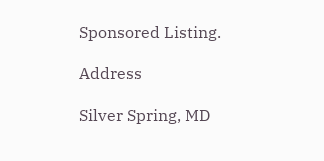Sponsored Listing.

Address

Silver Spring, MD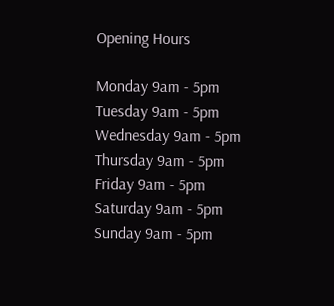Opening Hours

Monday 9am - 5pm
Tuesday 9am - 5pm
Wednesday 9am - 5pm
Thursday 9am - 5pm
Friday 9am - 5pm
Saturday 9am - 5pm
Sunday 9am - 5pm